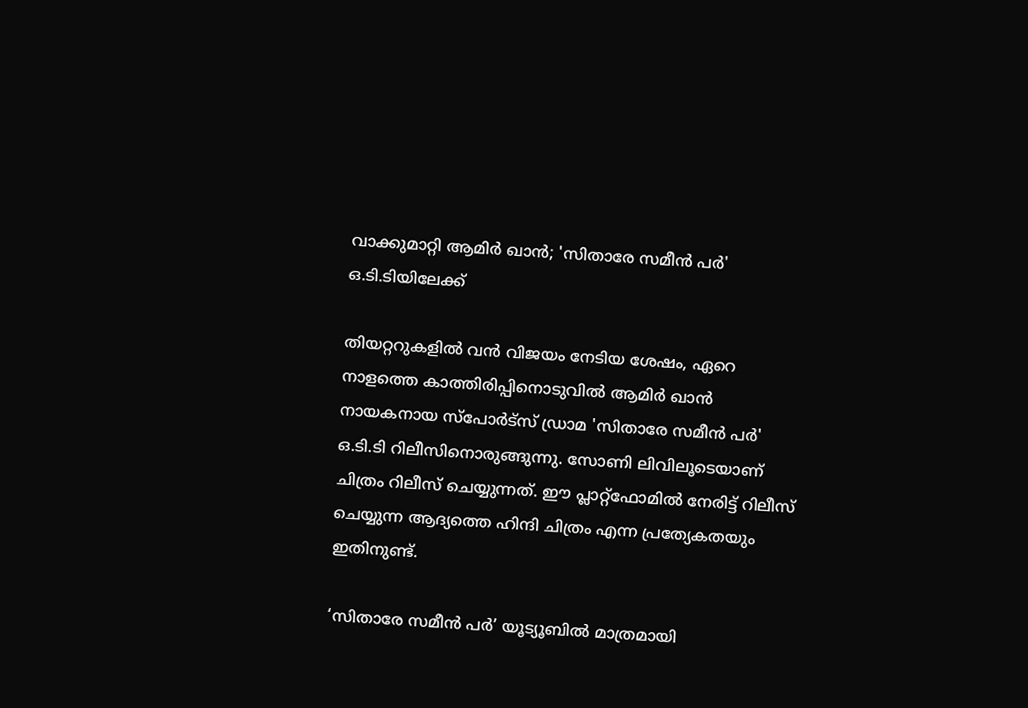വാക്കുമാറ്റി ആമിർ ഖാൻ; 'സിതാരേ സമീൻ പർ' ഒ.ടി.ടിയിലേക്ക്

തിയറ്ററുകളിൽ വൻ വിജയം നേടിയ ശേഷം, ഏറെ നാളത്തെ കാത്തിരിപ്പിനൊടുവിൽ ആമിർ ഖാൻ നായകനായ സ്പോർട്സ് ഡ്രാമ 'സിതാരേ സമീൻ പർ' ഒ.ടി.ടി റിലീസിനൊരുങ്ങുന്നു. സോണി ലിവിലൂടെയാണ് ചിത്രം റിലീസ് ചെയ്യുന്നത്. ഈ പ്ലാറ്റ്‌ഫോമിൽ നേരിട്ട് റിലീസ് ചെയ്യുന്ന ആദ്യത്തെ ഹിന്ദി ചിത്രം എന്ന പ്രത്യേകതയും ഇതിനുണ്ട്.

‘സിതാരേ സമീൻ പർ’ യൂട്യൂബിൽ മാത്രമായി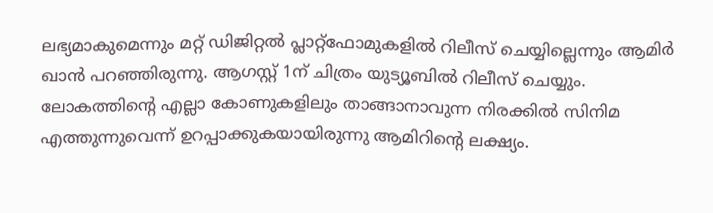ലഭ്യമാകുമെന്നും മറ്റ് ഡിജിറ്റൽ പ്ലാറ്റ്‌ഫോമുകളിൽ റിലീസ് ചെയ്യില്ലെന്നും ആമിർ ഖാൻ പറഞ്ഞിരുന്നു. ആഗസ്റ്റ് 1ന് ചിത്രം യുട്യൂബിൽ റിലീസ് ചെയ്യും. ലോകത്തിന്റെ എല്ലാ കോണുകളിലും താങ്ങാനാവുന്ന നിരക്കിൽ സിനിമ എത്തുന്നുവെന്ന് ഉറപ്പാക്കുകയായിരുന്നു ആമിറിന്‍റെ ലക്ഷ്യം.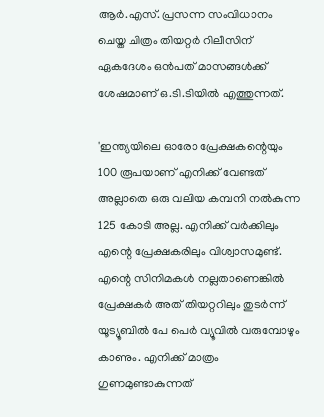ആർ.എസ്. പ്രസന്ന സംവിധാനം ചെയ്ത ചിത്രം തിയറ്റർ റിലീസിന് ഏകദേശം ഒൻപത് മാസങ്ങൾക്ക് ശേഷമാണ് ഒ.ടി.ടിയിൽ എത്തുന്നത്.

'ഇന്ത്യയിലെ ഓരോ പ്രേക്ഷകന്റെയും 100 രൂപയാണ് എനിക്ക് വേണ്ടത് അല്ലാതെ ഒരു വലിയ കമ്പനി നൽകുന്ന 125 കോടി അല്ല. എനിക്ക് വർക്കിലും എന്റെ പ്രേക്ഷകരിലും വിശ്വാസമുണ്ട്. എന്റെ സിനിമകൾ നല്ലതാണെങ്കിൽ പ്രേക്ഷകർ അത് തിയറ്ററിലും തുടർന്ന് യൂട്യൂബിൽ പേ പെർ വ്യൂവിൽ വരുമ്പോഴും കാണും. എനിക്ക് മാത്രം ഗുണമുണ്ടാകുന്നത്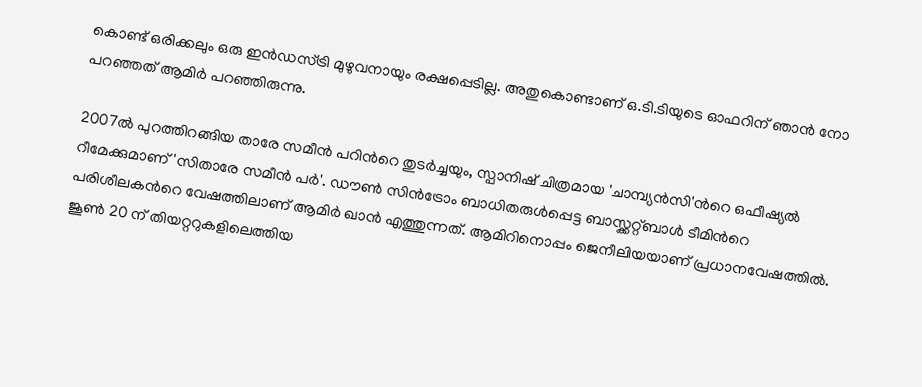കൊണ്ട് ഒരിക്കലും ഒരു ഇൻഡസ്ട്രി മുഴുവനായും രക്ഷപ്പെടില്ല. അതുകൊണ്ടാണ് ഒ.ടി.ടിയുടെ ഓഫറിന് ഞാൻ നോ പറഞ്ഞത് ആമിർ പറഞ്ഞിരുന്നു.

2007ൽ പുറത്തിറങ്ങിയ താരേ സമീൻ പറിന്‍റെ തുടർച്ചയും, സ്പാനിഷ് ചിത്രമായ 'ചാമ്പ്യൻസി'ന്‍റെ ഒഫീഷ്യൽ റീമേക്കുമാണ് 'സിതാരേ സമീൻ പർ'. ഡൗൺ സിൻട്രോം ബാധിതരുൾപ്പെട്ട ബാസ്ക്കറ്റ്ബാൾ ടീമിന്‍റെ പരിശീലകന്‍റെ വേഷത്തിലാണ് ആമിർ ഖാൻ എത്തുന്നത്. ആമിറിനൊപ്പം ജെനീലിയയാണ് പ്രധാനവേഷത്തിൽ. ജൂൺ 20 ന് തിയറ്ററുകളിലെത്തിയ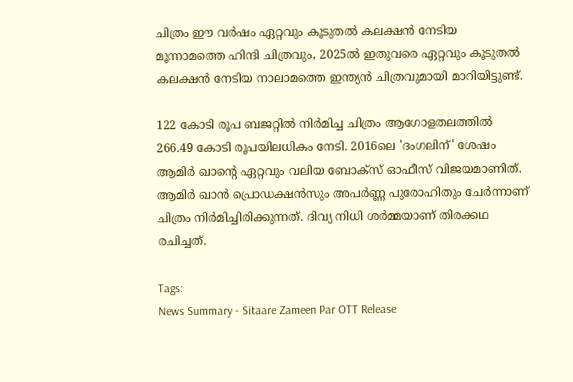ചിത്രം ഈ വർഷം ഏറ്റവും കൂടുതൽ കലക്ഷൻ നേടിയ മൂന്നാമത്തെ ഹിന്ദി ചിത്രവും, 2025ൽ ഇതുവരെ ഏറ്റവും കൂടുതൽ കലക്ഷൻ നേടിയ നാലാമത്തെ ഇന്ത്യൻ ചിത്രവുമായി മാറിയിട്ടുണ്ട്.

122 കോടി രൂപ ബജറ്റിൽ നിർമിച്ച ചിത്രം ആഗോളതലത്തിൽ 266.49 കോടി രൂപയിലധികം നേടി. 2016ലെ 'ദംഗലിന്' ശേഷം ആമിർ ഖാന്റെ ഏറ്റവും വലിയ ബോക്സ് ഓഫീസ് വിജയമാണിത്. ആമിർ ഖാൻ പ്രൊഡക്ഷൻസും അപർണ്ണ പുരോഹിതും ചേർന്നാണ് ചിത്രം നിർമിച്ചിരിക്കുന്നത്. ദിവ്യ നിധി ശർമ്മയാണ് തിരക്കഥ രചിച്ചത്.

Tags:
News Summary - Sitaare Zameen Par OTT Release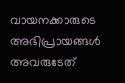വായനക്കാരുടെ അഭിപ്രായങ്ങള്‍ അവരുടേത്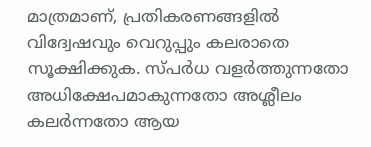മാത്രമാണ്, പ്രതികരണങ്ങളിൽ വിദ്വേഷവും വെറുപ്പും കലരാതെ സൂക്ഷിക്കുക. സ്പർധ വളർത്തുന്നതോ അധിക്ഷേപമാകുന്നതോ അശ്ലീലം കലർന്നതോ ആയ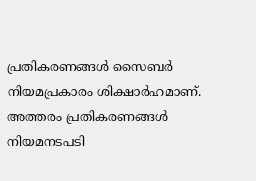പ്രതികരണങ്ങൾ സൈബർ നിയമപ്രകാരം ശിക്ഷാർഹമാണ്. അത്തരം പ്രതികരണങ്ങൾ നിയമനടപടി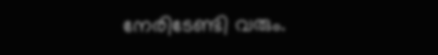നേരിടേണ്ടി വരും.